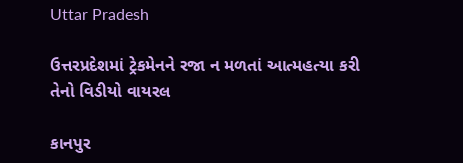Uttar Pradesh

ઉત્તરપ્રદેશમાં ટ્રેકમેનને રજા ન મળતાં આત્મહત્યા કરી તેનો વિડીયો વાયરલ

કાનપુર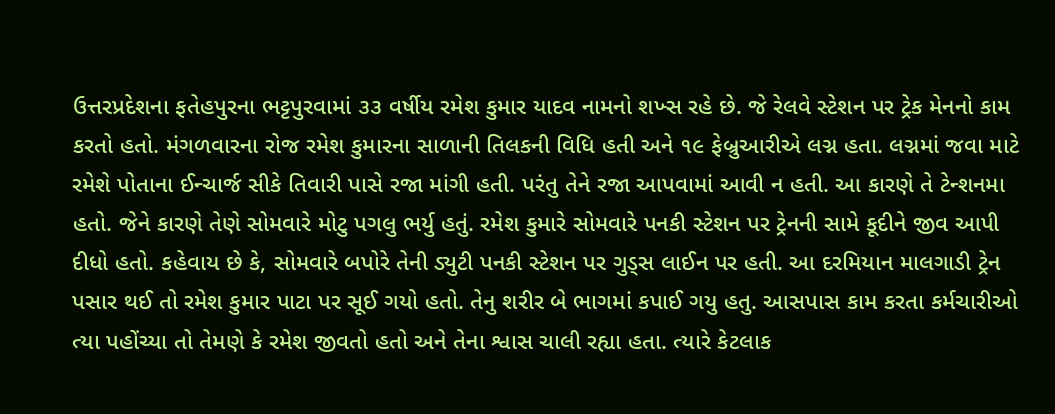ઉત્તરપ્રદેશના ફતેહપુરના ભટ્ટપુરવામાં ૩૩ વર્ષીય રમેશ કુમાર યાદવ નામનો શખ્સ રહે છે. જે રેલવે સ્ટેશન પર ટ્રેક મેનનો કામ કરતો હતો. મંગળવારના રોજ રમેશ કુમારના સાળાની તિલકની વિધિ હતી અને ૧૯ ફેબ્રુઆરીએ લગ્ન હતા. લગ્નમાં જવા માટે રમેશે પોતાના ઈન્ચાર્જ સીકે તિવારી પાસે રજા માંગી હતી. પરંતુ તેને રજા આપવામાં આવી ન હતી. આ કારણે તે ટેન્શનમા હતો. જેને કારણે તેણે સોમવારે મોટુ પગલુ ભર્યુ હતું. રમેશ કુમારે સોમવારે પનકી સ્ટેશન પર ટ્રેનની સામે કૂદીને જીવ આપી દીધો હતો. કહેવાય છે કે, સોમવારે બપોરે તેની ડ્યુટી પનકી સ્ટેશન પર ગુડ્‌સ લાઈન પર હતી. આ દરમિયાન માલગાડી ટ્રેન પસાર થઈ તો રમેશ કુમાર પાટા પર સૂઈ ગયો હતો. તેનુ શરીર બે ભાગમાં કપાઈ ગયુ હતુ. આસપાસ કામ કરતા કર્મચારીઓ ત્યા પહોંચ્યા તો તેમણે કે રમેશ જીવતો હતો અને તેના શ્વાસ ચાલી રહ્યા હતા. ત્યારે કેટલાક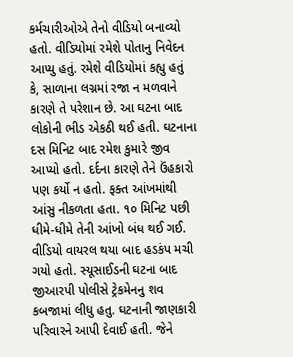કર્મચારીઓએ તેનો વીડિયો બનાવ્યો હતો. વીડિયોમાં રમેશે પોતાનુ નિવેદન આપ્યુ હતું. રમેશે વીડિયોમાં કહ્યુ હતું કે, સાળાના લગ્નમાં રજા ન મળવાને કારણે તે પરેશાન છે. આ ઘટના બાદ લોકોની ભીડ એકઠી થઈ હતી. ઘટનાના દસ મિનિટ બાદ રમેશ કુમારે જીવ આપ્યો હતો. દર્દના કારણે તેને ઉંહકારો પણ કર્યો ન હતો. ફક્ત આંખમાંથી આંસુ નીકળતા હતા. ૧૦ મિનિટ પછી ધીમે-ધીમે તેની આંખો બંધ થઈ ગઈ. વીડિયો વાયરલ થયા બાદ હડકંપ મચી ગયો હતો. સ્યૂસાઈડની ઘટના બાદ જીઆરપી પોલીસે ટ્રેકમેનનુ શવ કબજામાં લીધુ હતુ. ઘટનાની જાણકારી પરિવારને આપી દેવાઈ હતી. જેને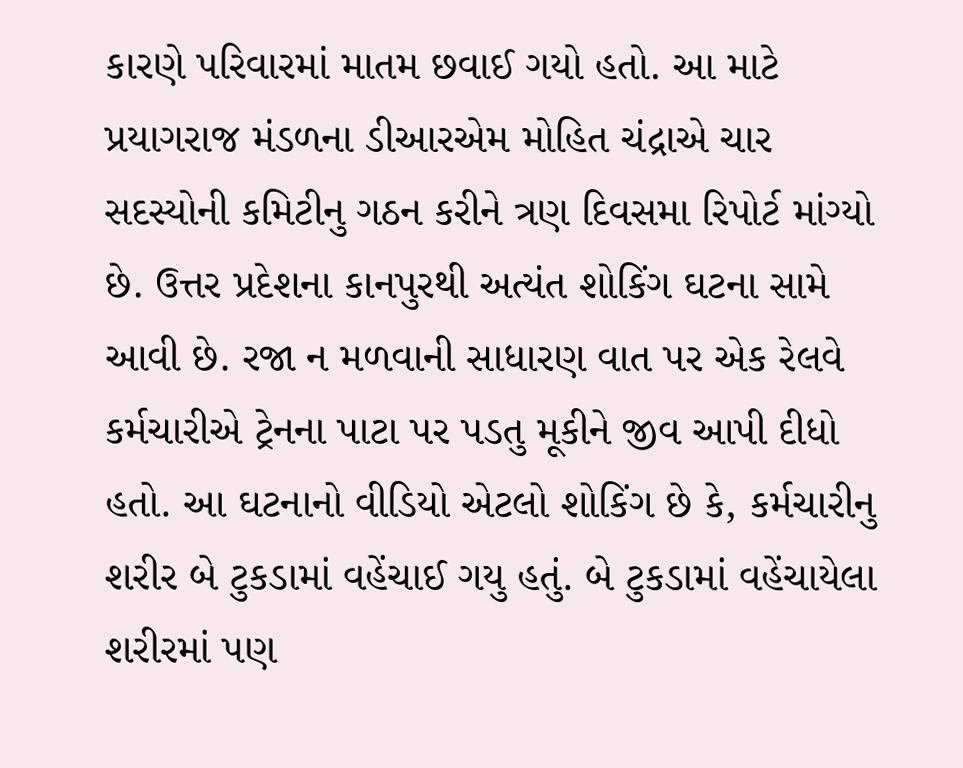કારણે પરિવારમાં માતમ છવાઈ ગયો હતો. આ માટે પ્રયાગરાજ મંડળના ડીઆરએમ મોહિત ચંદ્રાએ ચાર સદસ્યોની કમિટીનુ ગઠન કરીને ત્રણ દિવસમા રિપોર્ટ માંગ્યો છે. ઉત્તર પ્રદેશના કાનપુરથી અત્યંત શોકિંગ ઘટના સામે આવી છે. રજા ન મળવાની સાધારણ વાત પર એક રેલવે કર્મચારીએ ટ્રેનના પાટા પર પડતુ મૂકીને જીવ આપી દીધો હતો. આ ઘટનાનો વીડિયો એટલો શોકિંગ છે કે, કર્મચારીનુ શરીર બે ટુકડામાં વહેંચાઈ ગયુ હતું. બે ટુકડામાં વહેંચાયેલા શરીરમાં પણ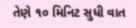તેણે ૧૦ મિનિટ સુધી વાત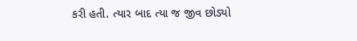કરી હતી. ત્યાર બાદ ત્યા જ જીવ છોડ્યો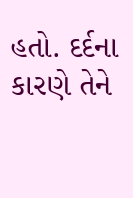હતો. દર્દના કારણે તેને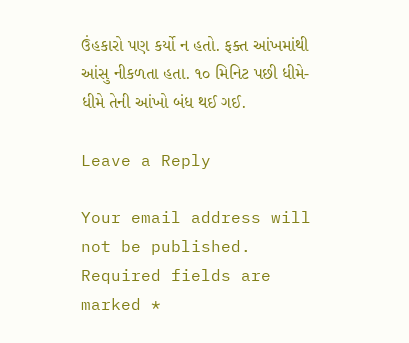ઉંહકારો પણ કર્યો ન હતો. ફક્ત આંખમાંથી આંસુ નીકળતા હતા. ૧૦ મિનિટ પછી ધીમે-ધીમે તેની આંખો બંધ થઈ ગઈ.

Leave a Reply

Your email address will not be published. Required fields are marked *